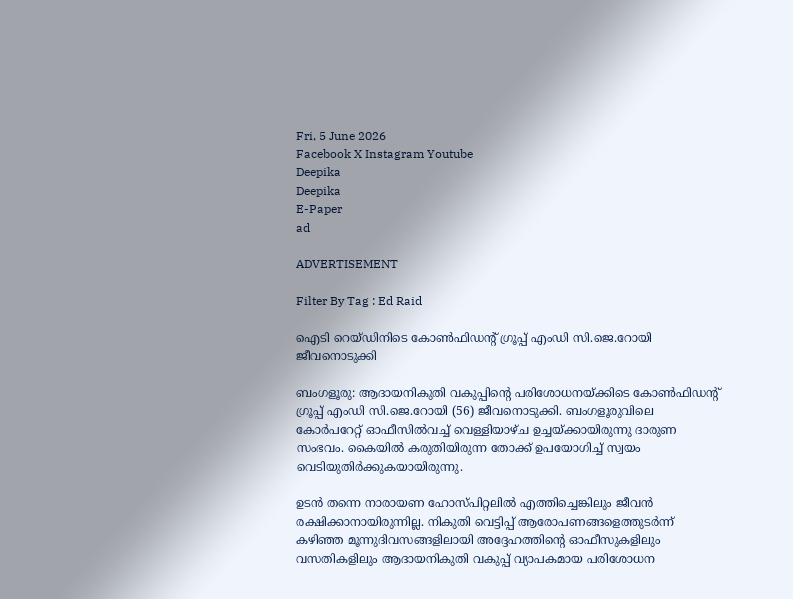Fri, 5 June 2026
Facebook X Instagram Youtube
Deepika
Deepika
E-Paper
ad

ADVERTISEMENT

Filter By Tag : Ed Raid

ഐടി റെയ്ഡിനിടെ കോൺഫിഡന്‍റ് ഗ്രൂപ്പ് എംഡി സി.ജെ.റോയി ജീവനൊടുക്കി

ബംഗളൂരു: ആദായനികുതി വകുപ്പിന്‍റെ പരിശോധനയ്ക്കിട‌െ കോൺഫിഡന്‍റ് ഗ്രൂപ്പ് എംഡി സി.ജെ.റോയി (56) ജീവനൊടുക്കി. ബംഗളൂരുവിലെ കോർപറേറ്റ് ഓഫീസിൽവച്ച് വെള്ളിയാഴ്ച ഉച്ചയ്ക്കായിരുന്നു ദാരുണ സംഭവം. കൈയിൽ കരുതിയിരുന്ന തോക്ക് ഉപയോഗിച്ച് സ്വയം വെടിയുതിർക്കുകയായിരുന്നു.

ഉടൻ തന്നെ നാരായണ ഹോസ്പിറ്റലിൽ എത്തിച്ചെങ്കിലും ജീവൻ രക്ഷിക്കാനായിരുന്നില്ല. നികുതി വെട്ടിപ്പ് ആരോപണങ്ങളെത്തുടർന്ന് കഴിഞ്ഞ മൂന്നുദിവസങ്ങളിലായി അദ്ദേഹത്തിന്‍റെ ഓഫീസുകളിലും വസതികളിലും ആദായനികുതി വകുപ്പ് വ്യാപകമായ പരിശോധന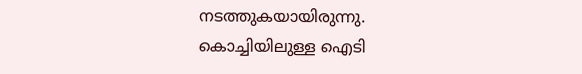നടത്തുകയായിരുന്നു. കൊച്ചിയിലുള്ള ഐടി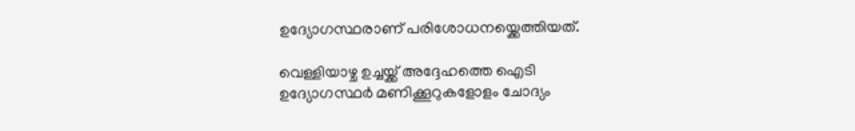ഉദ്യോഗസ്ഥരാണ് പരിശോധനയ്ക്കെത്തിയത്.

വെള്ളിയാഴ്ച ഉച്ചയ്ക്ക് അദ്ദേഹത്തെ ഐടി ഉദ്യോഗസ്ഥർ മണിക്കൂറുകളോളം ചോദ്യം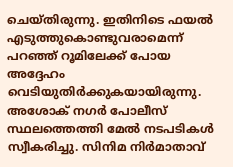ചെയ്തിരുന്നു. ഇതിനിടെ ഫയൽ എടുത്തുകൊണ്ടുവരാമെന്ന് പറഞ്ഞ് റൂമിലേക്ക് പോയ അദ്ദേഹം വെടിയുതിർക്കുകയായിരുന്നു. അശോക് നഗർ പോലീസ് സ്ഥലത്തെത്തി മേൽ നടപടികൾ സ്വീകരിച്ചു. സിനിമ നിർമാതാവ്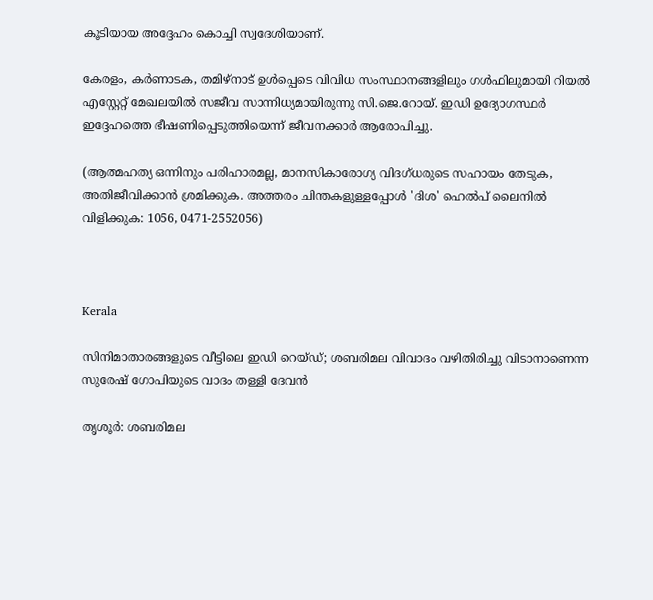കൂടിയായ അദ്ദേഹം കൊച്ചി സ്വദേശിയാണ്.

കേരളം, കര്‍ണാടക, തമിഴ്‌നാട് ഉള്‍പ്പെടെ വിവിധ സംസ്ഥാനങ്ങളിലും ഗൾഫിലുമായി റിയല്‍ എസ്റ്റേറ്റ് മേഖലയില്‍ സജീവ സാന്നിധ്യമായിരുന്നു സി.ജെ.റോയ്. ഇഡി ഉദ്യോഗസ്ഥർ ഇദ്ദേഹത്തെ ഭീഷണിപ്പെടുത്തിയെന്ന് ജീവനക്കാർ ആരോപിച്ചു.

(ആത്മഹത്യ ഒന്നിനും പരിഹാരമല്ല, മാനസികാരോഗ്യ വിദഗ്‌ധരുടെ സഹായം തേടുക, അതിജീവിക്കാൻ ശ്രമിക്കുക. അത്തരം ചിന്തകളുള്ളപ്പോൾ 'ദിശ' ഹെൽപ് ലൈനിൽ വിളിക്കുക: 1056, 0471-2552056)



Kerala

സിനിമാതാരങ്ങളുടെ വീട്ടിലെ ഇഡി റെയ്ഡ്; ശബരിമല വിവാദം വഴിതിരിച്ചു വിടാനാണെന്ന സുരേഷ് ഗോപിയുടെ വാദം തള്ളി ദേവൻ

തൃശൂർ: ശബരിമല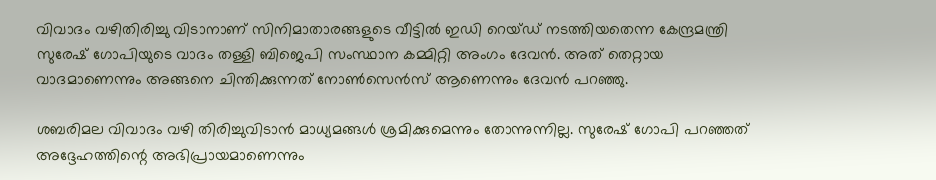വിവാദം വഴിതിരിച്ചു വിടാനാണ് സിനിമാതാരങ്ങളുടെ വീട്ടിൽ ഇഡി റെയ്ഡ് നടത്തിയതെന്ന കേന്ദ്രമന്ത്രി സുരേഷ് ഗോപിയുടെ വാദം തള്ളി ബിജെപി സംസ്ഥാന കമ്മിറ്റി അംഗം ദേവൻ. അത് തെറ്റായ വാദമാണെന്നും അങ്ങനെ ചിന്തിക്കുന്നത് നോൺസെൻസ് ആണെന്നും ദേവൻ പറഞ്ഞു.

ശബരിമല വിവാദം വഴി തിരിച്ചുവിടാൻ മാധ്യമങ്ങൾ ശ്രമിക്കുമെന്നും തോന്നുന്നില്ല. സുരേഷ് ഗോപി പറഞ്ഞത് അദ്ദേഹത്തിന്റെ അഭിപ്രായമാണെന്നും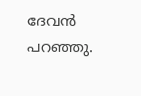ദേവൻ പറഞ്ഞു.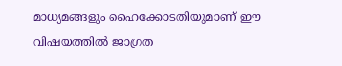മാധ്യമങ്ങളും ഹൈക്കോടതിയുമാണ് ഈ വിഷയത്തിൽ ജാഗ്രത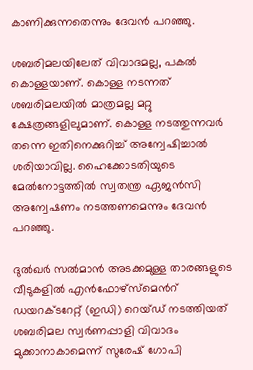കാണിക്കുന്നതെന്നും ദേവൻ പറഞ്ഞു.

ശബരിമലയിലേത് വിവാദമല്ല, പകൽ കൊള്ളയാണ്. കൊള്ള നടന്നത് ശബരിമലയിൽ മാത്രമല്ല മറ്റു ക്ഷേത്രങ്ങളിലുമാണ്. കൊള്ള നടത്തുന്നവർ തന്നെ ഇതിനെക്കുറിച്ച് അന്വേഷിച്ചാൽ ശരിയാവില്ല. ഹൈക്കോടതിയുടെ മേൽനോട്ടത്തിൽ സ്വതന്ത്ര ഏജൻസി അന്വേഷണം നടത്തണമെന്നും ദേവൻ പറഞ്ഞു.

ദുൽഖർ സൽമാൻ അടക്കമുള്ള താരങ്ങളുടെ വീടുകളിൽ എൻഫോഴ്‌സ്‌മെന്‍റ് ഡയറക്ടറേറ്റ് (ഇഡി) റെയ്ഡ് നടത്തിയത് ശബരിമല സ്വർണപ്പാളി വിവാദം മുക്കാനാകാമെന്ന് സുരേഷ് ഗോപി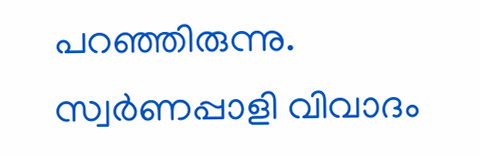പറഞ്ഞിരുന്നു. സ്വർണപ്പാളി വിവാദം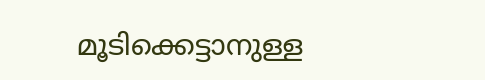മൂടിക്കെട്ടാനുള്ള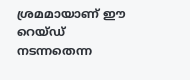ശ്രമമായാണ് ഈ റെയ്ഡ് നടന്നതെന്ന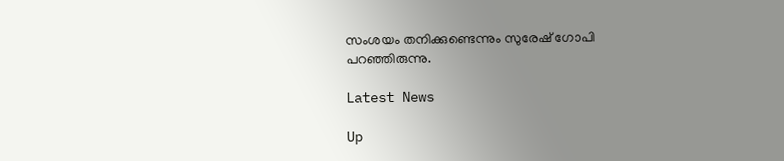സംശയം തനിക്കുണ്ടെന്നും സുരേഷ് ഗോപി പറഞ്ഞിരുന്നു.

Latest News

Up